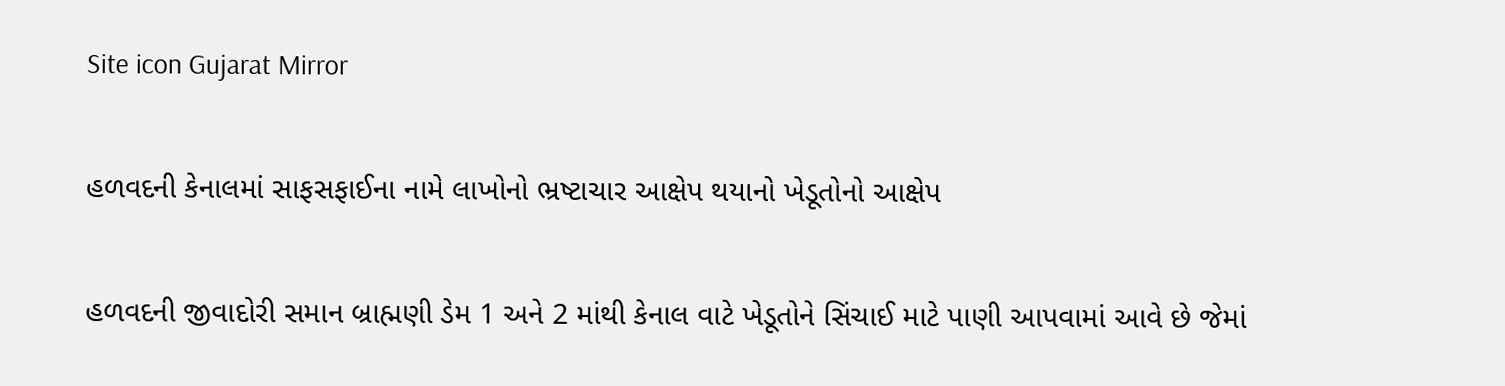Site icon Gujarat Mirror

હળવદની કેનાલમાં સાફસફાઈના નામે લાખોનો ભ્રષ્ટાચાર આક્ષેપ થયાનો ખેડૂતોનો આક્ષેપ

હળવદની જીવાદોરી સમાન બ્રાહ્મણી ડેમ 1 અને 2 માંથી કેનાલ વાટે ખેડૂતોને સિંચાઈ માટે પાણી આપવામાં આવે છે જેમાં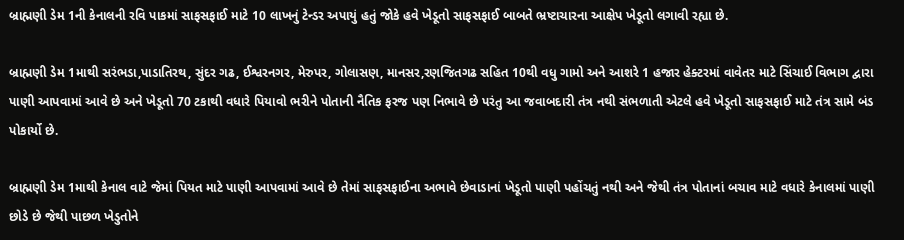બ્રાહ્મણી ડેમ 1ની કેનાલની રવિ પાકમાં સાફસફાઈ માટે 10 લાખનું ટેન્ડર અપાયું હતું જોકે હવે ખેડૂતો સાફસફાઈ બાબતે ભ્રષ્ટાચારના આક્ષેપ ખેડૂતો લગાવી રહ્યા છે.

બ્રાહ્મણી ડેમ 1માથી સરંભડા,પાડાતિરથ, સુંદર ગઢ, ઈશ્વરનગર, મેરુપર, ગોલાસણ, માનસર,રણજિતગઢ સહિત 10થી વધુ ગામો અને આશરે 1 હજાર હેક્ટરમાં વાવેતર માટે સિંચાઈ વિભાગ દ્વારા પાણી આપવામાં આવે છે અને ખેડૂતો 70 ટકાથી વધારે પિયાવો ભરીને પોતાની નૈતિક ફરજ પણ નિભાવે છે પરંતુ આ જવાબદારી તંત્ર નથી સંભળાતી એટલે હવે ખેડૂતો સાફસફાઈ માટે તંત્ર સામે બંડ પોકાર્યો છે.

બ્રાહ્મણી ડેમ 1માથી કેનાલ વાટે જેમાં પિયત માટે પાણી આપવામાં આવે છે તેમાં સાફસફાઈના અભાવે છેવાડાનાં ખેડૂતો પાણી પહોંચતું નથી અને જેથી તંત્ર પોતાનાં બચાવ માટે વધારે કેનાલમાં પાણી છોડે છે જેથી પાછળ ખેડુતોને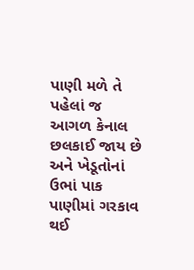પાણી મળે તે પહેલાં જ આગળ કેનાલ છલકાઈ જાય છે અને ખેડૂતોનાં ઉભાં પાક પાણીમાં ગરકાવ થઈ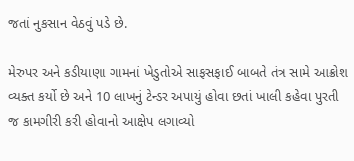જતાં નુકસાન વેઠવું પડે છે.

મેરુપર અને કડીયાણા ગામનાં ખેડુતોએ સાફસફાઈ બાબતે તંત્ર સામે આક્રોશ વ્યક્ત કર્યો છે અને 10 લાખનું ટેન્ડર અપાયું હોવા છતાં ખાલી કહેવા પુરતી જ કામગીરી કરી હોવાનો આક્ષેપ લગાવ્યો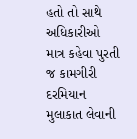હતો તો સાથે અધિકારીઓ માત્ર કહેવા પુરતી જ કામગીરી દરમિયાન મુલાકાત લેવાની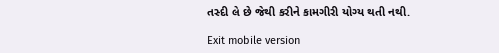તસ્દી લે છે જેથી કરીને કામગીરી યોગ્ય થતી નથી.

Exit mobile version